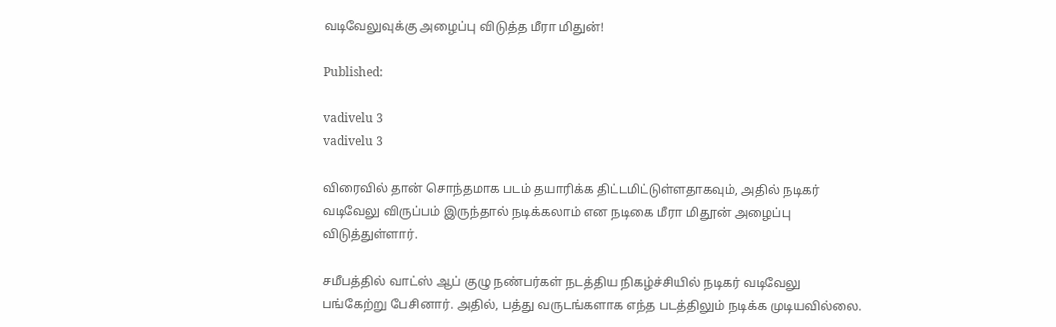வடிவேலுவுக்கு அழைப்பு விடுத்த மீரா மிதுன்!

Published:

vadivelu 3
vadivelu 3

விரைவில் தான் சொந்தமாக படம் தயாரிக்க திட்டமிட்டுள்ளதாகவும், அதில் நடிகர் வடிவேலு விருப்பம் இருந்தால் நடிக்கலாம் என நடிகை மீரா மிதூன் அழைப்பு விடுத்துள்ளார்.

சமீபத்தில் வாட்ஸ் ஆப் குழு நண்பர்கள் நடத்திய நிகழ்ச்சியில் நடிகர் வடிவேலு பங்கேற்று பேசினார். அதில், பத்து வருடங்களாக எந்த படத்திலும் நடிக்க முடியவில்லை.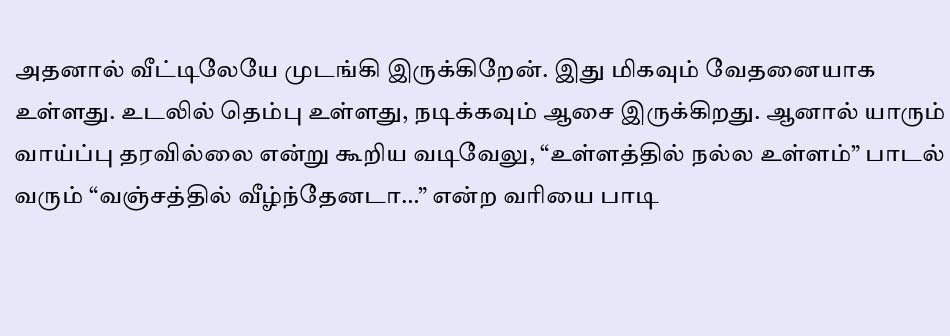அதனால் வீட்டிலேயே முடங்கி இருக்கிறேன். இது மிகவும் வேதனையாக உள்ளது. உடலில் தெம்பு உள்ளது, நடிக்கவும் ஆசை இருக்கிறது. ஆனால் யாரும் வாய்ப்பு தரவில்லை என்று கூறிய வடிவேலு, “உள்ளத்தில் நல்ல உள்ளம்” பாடல் வரும் “வஞ்சத்தில் வீழ்ந்தேனடா…” என்ற வரியை பாடி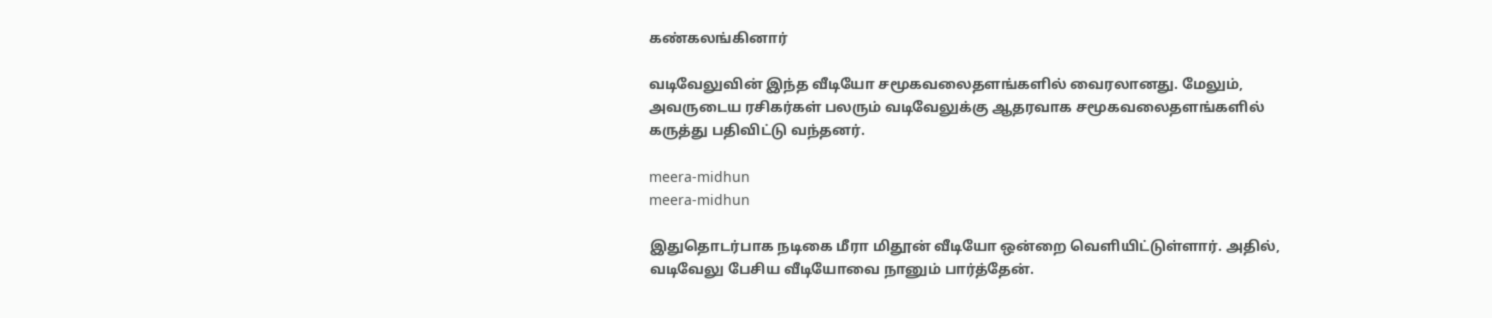கண்கலங்கினார்

வடிவேலுவின் இந்த வீடியோ சமூகவலைதளங்களில் வைரலானது. மேலும், அவருடைய ரசிகர்கள் பலரும் வடிவேலுக்கு ஆதரவாக சமூகவலைதளங்களில் கருத்து பதிவிட்டு வந்தனர்.

meera-midhun
meera-midhun

இதுதொடர்பாக நடிகை மீரா மிதூன் வீடியோ ஒன்றை வெளியிட்டுள்ளார். அதில், வடிவேலு பேசிய வீடியோவை நானும் பார்த்தேன்.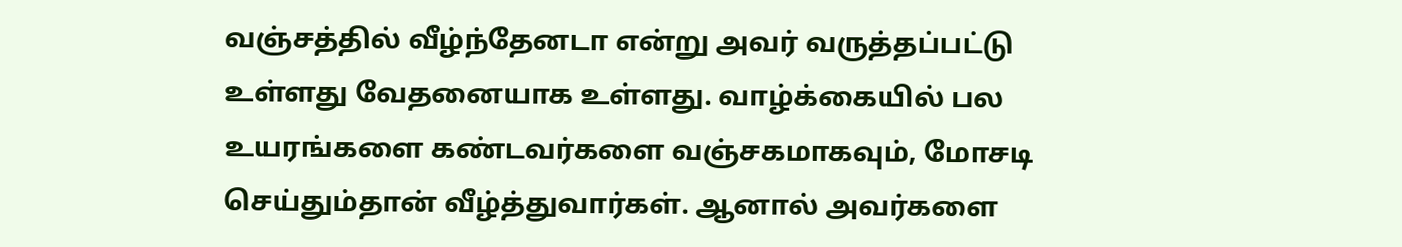வஞ்சத்தில் வீழ்ந்தேனடா என்று அவர் வருத்தப்பட்டு உள்ளது வேதனையாக உள்ளது. வாழ்க்கையில் பல உயரங்களை கண்டவர்களை வஞ்சகமாகவும், மோசடி செய்தும்தான் வீழ்த்துவார்கள். ஆனால் அவர்களை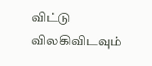விட்டு விலகிவிடவும்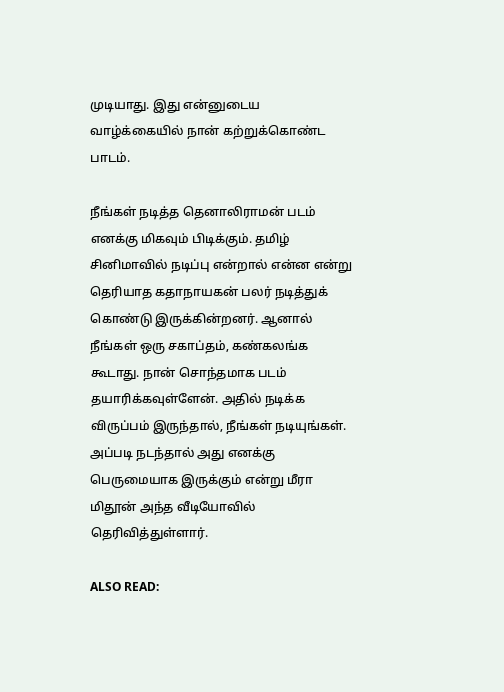முடியாது. இது என்னுடைய வாழ்க்கையில் நான் கற்றுக்கொண்ட பாடம்.

நீங்கள் நடித்த தெனாலிராமன் படம் எனக்கு மிகவும் பிடிக்கும். தமிழ் சினிமாவில் நடிப்பு என்றால் என்ன என்று தெரியாத கதாநாயகன் பலர் நடித்துக் கொண்டு இருக்கின்றனர். ஆனால் நீங்கள் ஒரு சகாப்தம், கண்கலங்க கூடாது. நான் சொந்தமாக படம் தயாரிக்கவுள்ளேன். அதில் நடிக்க விருப்பம் இருந்தால், நீங்கள் நடியுங்கள். அப்படி நடந்தால் அது எனக்கு பெருமையாக இருக்கும் என்று மீரா மிதூன் அந்த வீடியோவில் தெரிவித்துள்ளார்.

ALSO READ: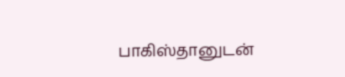பாகிஸ்தானுடன்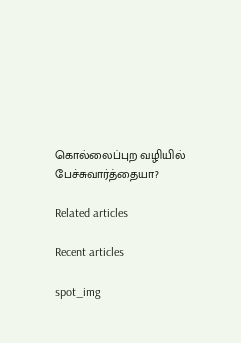கொல்லைப்புற வழியில் பேச்சுவார்த்தையா?

Related articles

Recent articles

spot_img